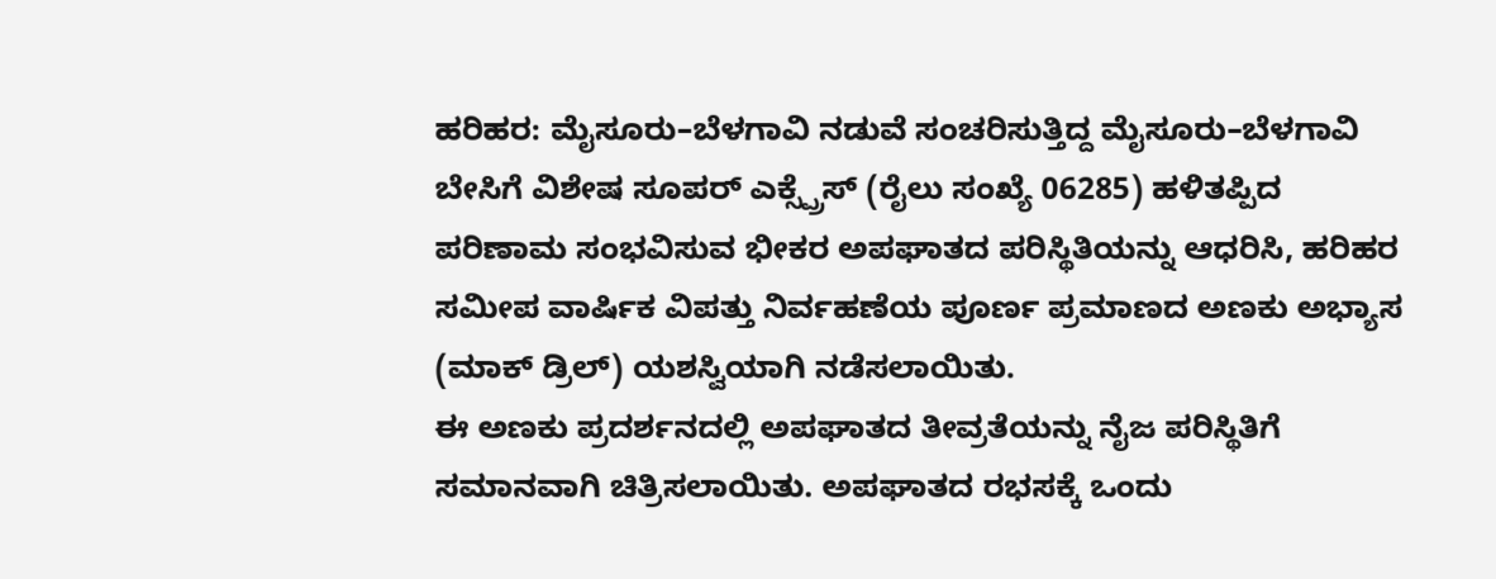ಹರಿಹರ: ಮೈಸೂರು–ಬೆಳಗಾವಿ ನಡುವೆ ಸಂಚರಿಸುತ್ತಿದ್ದ ಮೈಸೂರು–ಬೆಳಗಾವಿ ಬೇಸಿಗೆ ವಿಶೇಷ ಸೂಪರ್ ಎಕ್ಸ್ಪ್ರೆಸ್ (ರೈಲು ಸಂಖ್ಯೆ 06285) ಹಳಿತಪ್ಪಿದ ಪರಿಣಾಮ ಸಂಭವಿಸುವ ಭೀಕರ ಅಪಘಾತದ ಪರಿಸ್ಥಿತಿಯನ್ನು ಆಧರಿಸಿ, ಹರಿಹರ ಸಮೀಪ ವಾರ್ಷಿಕ ವಿಪತ್ತು ನಿರ್ವಹಣೆಯ ಪೂರ್ಣ ಪ್ರಮಾಣದ ಅಣಕು ಅಭ್ಯಾಸ (ಮಾಕ್ ಡ್ರಿಲ್) ಯಶಸ್ವಿಯಾಗಿ ನಡೆಸಲಾಯಿತು.
ಈ ಅಣಕು ಪ್ರದರ್ಶನದಲ್ಲಿ ಅಪಘಾತದ ತೀವ್ರತೆಯನ್ನು ನೈಜ ಪರಿಸ್ಥಿತಿಗೆ ಸಮಾನವಾಗಿ ಚಿತ್ರಿಸಲಾಯಿತು. ಅಪಘಾತದ ರಭಸಕ್ಕೆ ಒಂದು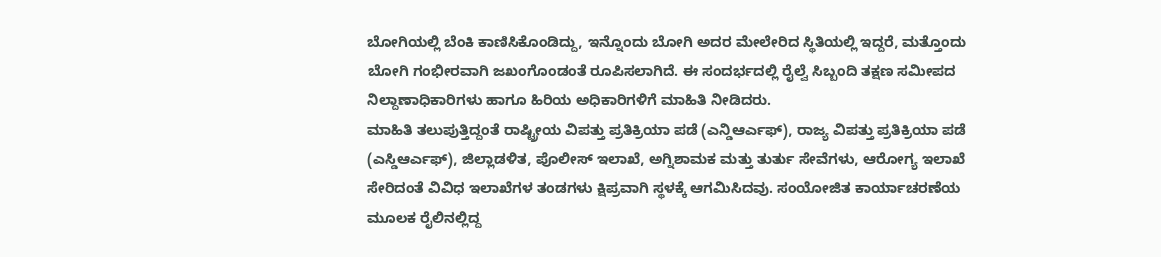ಬೋಗಿಯಲ್ಲಿ ಬೆಂಕಿ ಕಾಣಿಸಿಕೊಂಡಿದ್ದು, ಇನ್ನೊಂದು ಬೋಗಿ ಅದರ ಮೇಲೇರಿದ ಸ್ಥಿತಿಯಲ್ಲಿ ಇದ್ದರೆ, ಮತ್ತೊಂದು ಬೋಗಿ ಗಂಭೀರವಾಗಿ ಜಖಂಗೊಂಡಂತೆ ರೂಪಿಸಲಾಗಿದೆ. ಈ ಸಂದರ್ಭದಲ್ಲಿ ರೈಲ್ವೆ ಸಿಬ್ಬಂದಿ ತಕ್ಷಣ ಸಮೀಪದ ನಿಲ್ದಾಣಾಧಿಕಾರಿಗಳು ಹಾಗೂ ಹಿರಿಯ ಅಧಿಕಾರಿಗಳಿಗೆ ಮಾಹಿತಿ ನೀಡಿದರು.
ಮಾಹಿತಿ ತಲುಪುತ್ತಿದ್ದಂತೆ ರಾಷ್ಟ್ರೀಯ ವಿಪತ್ತು ಪ್ರತಿಕ್ರಿಯಾ ಪಡೆ (ಎನ್ಡಿಆರ್ಎಫ್), ರಾಜ್ಯ ವಿಪತ್ತು ಪ್ರತಿಕ್ರಿಯಾ ಪಡೆ (ಎಸ್ಡಿಆರ್ಎಫ್), ಜಿಲ್ಲಾಡಳಿತ, ಪೊಲೀಸ್ ಇಲಾಖೆ, ಅಗ್ನಿಶಾಮಕ ಮತ್ತು ತುರ್ತು ಸೇವೆಗಳು, ಆರೋಗ್ಯ ಇಲಾಖೆ ಸೇರಿದಂತೆ ವಿವಿಧ ಇಲಾಖೆಗಳ ತಂಡಗಳು ಕ್ಷಿಪ್ರವಾಗಿ ಸ್ಥಳಕ್ಕೆ ಆಗಮಿಸಿದವು. ಸಂಯೋಜಿತ ಕಾರ್ಯಾಚರಣೆಯ ಮೂಲಕ ರೈಲಿನಲ್ಲಿದ್ದ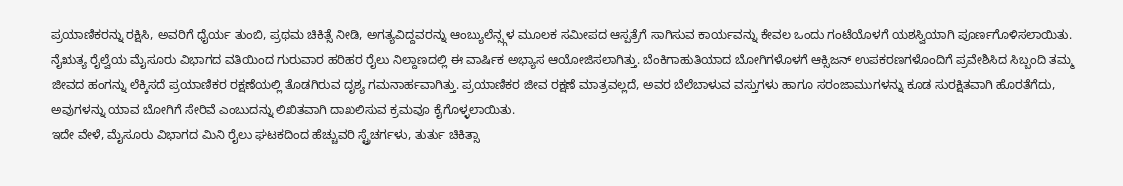ಪ್ರಯಾಣಿಕರನ್ನು ರಕ್ಷಿಸಿ, ಅವರಿಗೆ ಧೈರ್ಯ ತುಂಬಿ, ಪ್ರಥಮ ಚಿಕಿತ್ಸೆ ನೀಡಿ, ಅಗತ್ಯವಿದ್ದವರನ್ನು ಆಂಬ್ಯುಲೆನ್ಸ್ಗಳ ಮೂಲಕ ಸಮೀಪದ ಆಸ್ಪತ್ರೆಗೆ ಸಾಗಿಸುವ ಕಾರ್ಯವನ್ನು ಕೇವಲ ಒಂದು ಗಂಟೆಯೊಳಗೆ ಯಶಸ್ವಿಯಾಗಿ ಪೂರ್ಣಗೊಳಿಸಲಾಯಿತು.
ನೈಋತ್ಯ ರೈಲ್ವೆಯ ಮೈಸೂರು ವಿಭಾಗದ ವತಿಯಿಂದ ಗುರುವಾರ ಹರಿಹರ ರೈಲು ನಿಲ್ದಾಣದಲ್ಲಿ ಈ ವಾರ್ಷಿಕ ಅಭ್ಯಾಸ ಆಯೋಜಿಸಲಾಗಿತ್ತು. ಬೆಂಕಿಗಾಹುತಿಯಾದ ಬೋಗಿಗಳೊಳಗೆ ಆಕ್ಸಿಜನ್ ಉಪಕರಣಗಳೊಂದಿಗೆ ಪ್ರವೇಶಿಸಿದ ಸಿಬ್ಬಂದಿ ತಮ್ಮ ಜೀವದ ಹಂಗನ್ನು ಲೆಕ್ಕಿಸದೆ ಪ್ರಯಾಣಿಕರ ರಕ್ಷಣೆಯಲ್ಲಿ ತೊಡಗಿರುವ ದೃಶ್ಯ ಗಮನಾರ್ಹವಾಗಿತ್ತು. ಪ್ರಯಾಣಿಕರ ಜೀವ ರಕ್ಷಣೆ ಮಾತ್ರವಲ್ಲದೆ, ಅವರ ಬೆಲೆಬಾಳುವ ವಸ್ತುಗಳು ಹಾಗೂ ಸರಂಜಾಮುಗಳನ್ನು ಕೂಡ ಸುರಕ್ಷಿತವಾಗಿ ಹೊರತೆಗೆದು, ಅವುಗಳನ್ನು ಯಾವ ಬೋಗಿಗೆ ಸೇರಿವೆ ಎಂಬುದನ್ನು ಲಿಖಿತವಾಗಿ ದಾಖಲಿಸುವ ಕ್ರಮವೂ ಕೈಗೊಳ್ಳಲಾಯಿತು.
ಇದೇ ವೇಳೆ, ಮೈಸೂರು ವಿಭಾಗದ ಮಿನಿ ರೈಲು ಘಟಕದಿಂದ ಹೆಚ್ಚುವರಿ ಸ್ಟ್ರೆಚರ್ಗಳು, ತುರ್ತು ಚಿಕಿತ್ಸಾ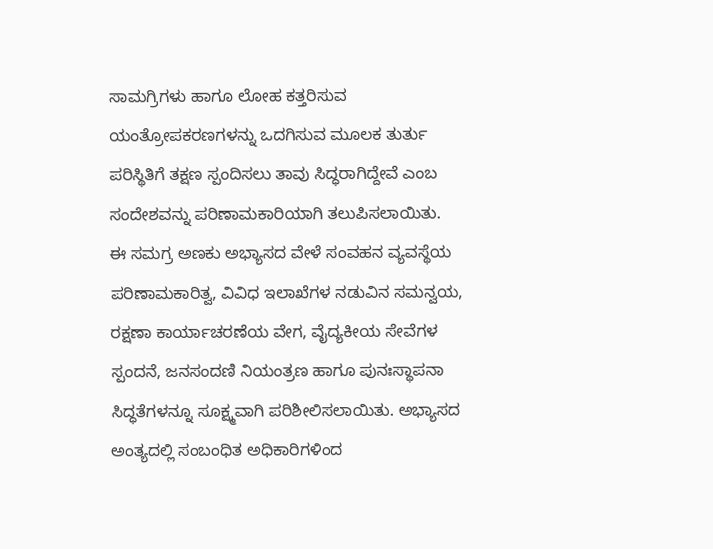ಸಾಮಗ್ರಿಗಳು ಹಾಗೂ ಲೋಹ ಕತ್ತರಿಸುವ ಯಂತ್ರೋಪಕರಣಗಳನ್ನು ಒದಗಿಸುವ ಮೂಲಕ ತುರ್ತು ಪರಿಸ್ಥಿತಿಗೆ ತಕ್ಷಣ ಸ್ಪಂದಿಸಲು ತಾವು ಸಿದ್ಧರಾಗಿದ್ದೇವೆ ಎಂಬ ಸಂದೇಶವನ್ನು ಪರಿಣಾಮಕಾರಿಯಾಗಿ ತಲುಪಿಸಲಾಯಿತು.
ಈ ಸಮಗ್ರ ಅಣಕು ಅಭ್ಯಾಸದ ವೇಳೆ ಸಂವಹನ ವ್ಯವಸ್ಥೆಯ ಪರಿಣಾಮಕಾರಿತ್ವ, ವಿವಿಧ ಇಲಾಖೆಗಳ ನಡುವಿನ ಸಮನ್ವಯ, ರಕ್ಷಣಾ ಕಾರ್ಯಾಚರಣೆಯ ವೇಗ, ವೈದ್ಯಕೀಯ ಸೇವೆಗಳ ಸ್ಪಂದನೆ, ಜನಸಂದಣಿ ನಿಯಂತ್ರಣ ಹಾಗೂ ಪುನಃಸ್ಥಾಪನಾ ಸಿದ್ಧತೆಗಳನ್ನೂ ಸೂಕ್ಷ್ಮವಾಗಿ ಪರಿಶೀಲಿಸಲಾಯಿತು. ಅಭ್ಯಾಸದ ಅಂತ್ಯದಲ್ಲಿ ಸಂಬಂಧಿತ ಅಧಿಕಾರಿಗಳಿಂದ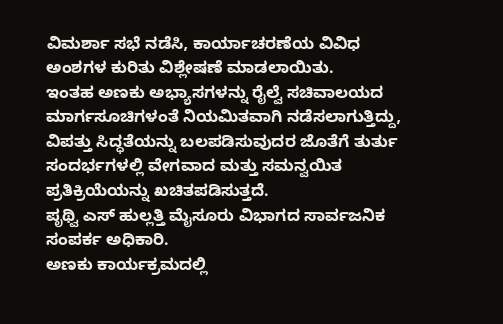ವಿಮರ್ಶಾ ಸಭೆ ನಡೆಸಿ, ಕಾರ್ಯಾಚರಣೆಯ ವಿವಿಧ ಅಂಶಗಳ ಕುರಿತು ವಿಶ್ಲೇಷಣೆ ಮಾಡಲಾಯಿತು.
ಇಂತಹ ಅಣಕು ಅಭ್ಯಾಸಗಳನ್ನು ರೈಲ್ವೆ ಸಚಿವಾಲಯದ ಮಾರ್ಗಸೂಚಿಗಳಂತೆ ನಿಯಮಿತವಾಗಿ ನಡೆಸಲಾಗುತ್ತಿದ್ದು, ವಿಪತ್ತು ಸಿದ್ಧತೆಯನ್ನು ಬಲಪಡಿಸುವುದರ ಜೊತೆಗೆ ತುರ್ತು ಸಂದರ್ಭಗಳಲ್ಲಿ ವೇಗವಾದ ಮತ್ತು ಸಮನ್ವಯಿತ ಪ್ರತಿಕ್ರಿಯೆಯನ್ನು ಖಚಿತಪಡಿಸುತ್ತದೆ.
ಪೃಥ್ವಿ ಎಸ್ ಹುಲ್ಲತ್ತಿ ಮೈಸೂರು ವಿಭಾಗದ ಸಾರ್ವಜನಿಕ ಸಂಪರ್ಕ ಅಧಿಕಾರಿ.
ಅಣಕು ಕಾರ್ಯಕ್ರಮದಲ್ಲಿ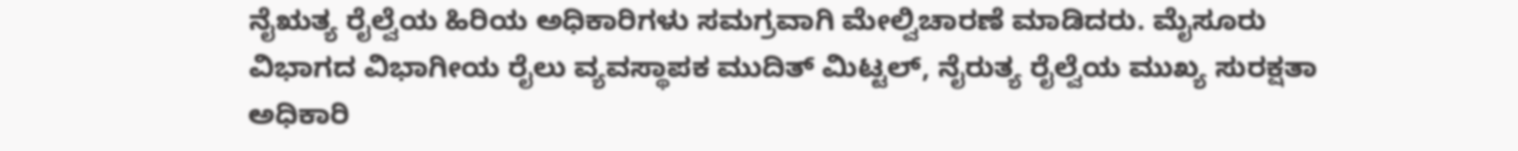ನೈಋತ್ಯ ರೈಲ್ವೆಯ ಹಿರಿಯ ಅಧಿಕಾರಿಗಳು ಸಮಗ್ರವಾಗಿ ಮೇಲ್ವಿಚಾರಣೆ ಮಾಡಿದರು. ಮೈಸೂರು ವಿಭಾಗದ ವಿಭಾಗೀಯ ರೈಲು ವ್ಯವಸ್ಥಾಪಕ ಮುದಿತ್ ಮಿಟ್ಟಲ್, ನೈರುತ್ಯ ರೈಲ್ವೆಯ ಮುಖ್ಯ ಸುರಕ್ಷತಾ ಅಧಿಕಾರಿ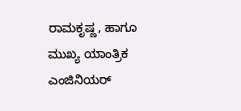ರಾಮಕೃಷ್ಣ, ಹಾಗೂ ಮುಖ್ಯ ಯಾಂತ್ರಿಕ ಎಂಜಿನಿಯರ್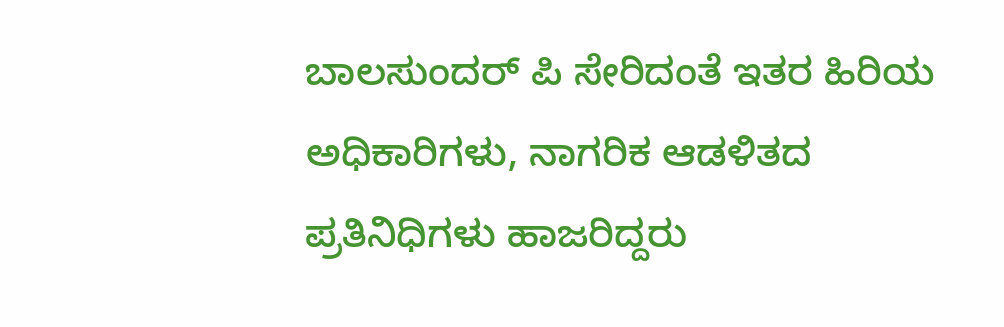ಬಾಲಸುಂದರ್ ಪಿ ಸೇರಿದಂತೆ ಇತರ ಹಿರಿಯ ಅಧಿಕಾರಿಗಳು, ನಾಗರಿಕ ಆಡಳಿತದ ಪ್ರತಿನಿಧಿಗಳು ಹಾಜರಿದ್ದರು